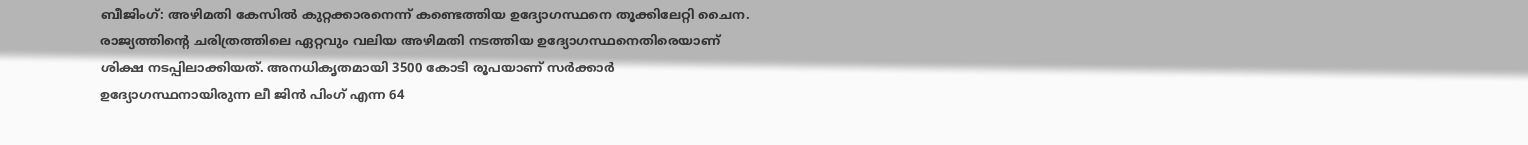ബീജിംഗ്: അഴിമതി കേസിൽ കുറ്റക്കാരനെന്ന് കണ്ടെത്തിയ ഉദ്യോഗസ്ഥനെ തൂക്കിലേറ്റി ചൈന. രാജ്യത്തിന്റെ ചരിത്രത്തിലെ ഏറ്റവും വലിയ അഴിമതി നടത്തിയ ഉദ്യോഗസ്ഥനെതിരെയാണ് ശിക്ഷ നടപ്പിലാക്കിയത്. അനധികൃതമായി 3500 കോടി രൂപയാണ് സർക്കാർ ഉദ്യോഗസ്ഥനായിരുന്ന ലീ ജിൻ പിംഗ് എന്ന 64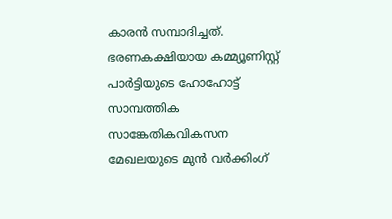കാരൻ സമ്പാദിച്ചത്. ഭരണകക്ഷിയായ കമ്മ്യൂണിസ്റ്റ് പാർട്ടിയുടെ ഹോഹോട്ട് സാമ്പത്തിക സാങ്കേതികവികസന മേഖലയുടെ മുൻ വർക്കിംഗ്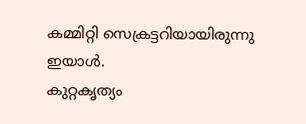കമ്മിറ്റി സെക്രട്ടറിയായിരുന്നു ഇയാൾ.
കുറ്റകൃത്യം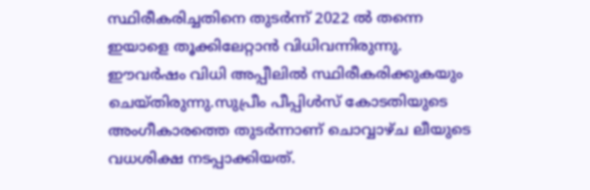സ്ഥിരീകരിച്ചതിനെ തുടർന്ന് 2022 ൽ തന്നെ ഇയാളെ തൂക്കിലേറ്റാൻ വിധിവന്നിരുന്നു. ഈവർഷം വിധി അപ്പീലിൽ സ്ഥിരീകരിക്കുകയും ചെയ്തിരുന്നു.സുപ്രീം പീപ്പിൾസ് കോടതിയുടെ അംഗീകാരത്തെ തുടർന്നാണ് ചൊവ്വാഴ്ച ലീയുടെ വധശിക്ഷ നടപ്പാക്കിയത്.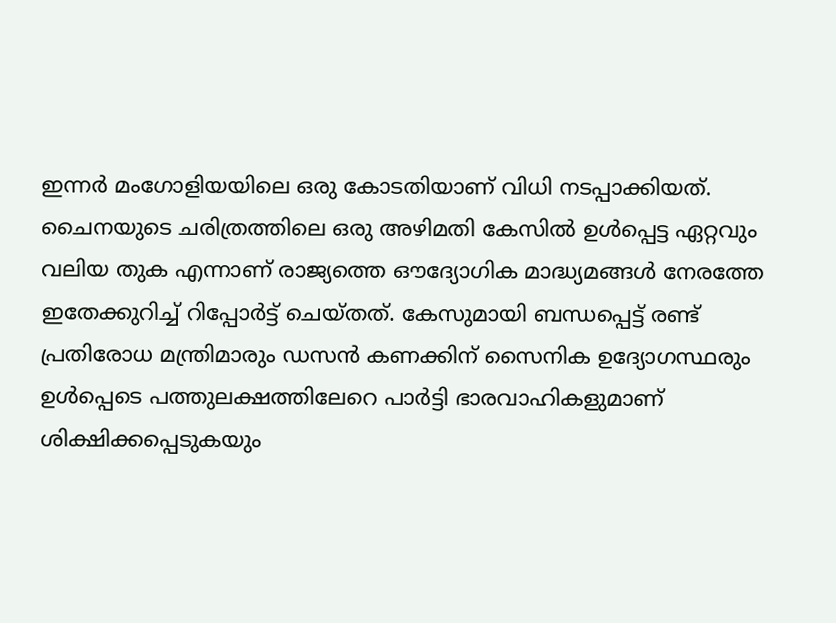ഇന്നർ മംഗോളിയയിലെ ഒരു കോടതിയാണ് വിധി നടപ്പാക്കിയത്.
ചൈനയുടെ ചരിത്രത്തിലെ ഒരു അഴിമതി കേസിൽ ഉൾപ്പെട്ട ഏറ്റവും വലിയ തുക എന്നാണ് രാജ്യത്തെ ഔദ്യോഗിക മാദ്ധ്യമങ്ങൾ നേരത്തേ ഇതേക്കുറിച്ച് റിപ്പോർട്ട് ചെയ്തത്. കേസുമായി ബന്ധപ്പെട്ട് രണ്ട് പ്രതിരോധ മന്ത്രിമാരും ഡസൻ കണക്കിന് സൈനിക ഉദ്യോഗസ്ഥരും ഉൾപ്പെടെ പത്തുലക്ഷത്തിലേറെ പാർട്ടി ഭാരവാഹികളുമാണ് ശിക്ഷിക്കപ്പെടുകയും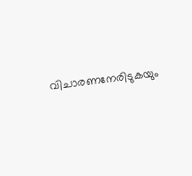വിചാരണനേരിടുകയും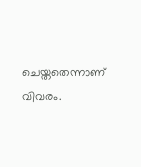ചെയ്തതെന്നാണ് വിവരം.